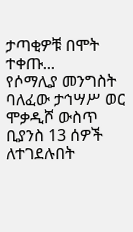ታጣቂዎቹ በሞት ተቀጡ...
የሶማሊያ መንግስት ባለፈው ታኅሣሥ ወር ሞቃዲሾ ውስጥ ቢያንስ 13 ሰዎች ለተገደሉበት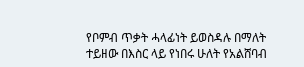የቦምብ ጥቃት ሓላፊነት ይወስዳሉ በማለት ተይዘው በእስር ላይ የነበሩ ሁለት የአልሸባብ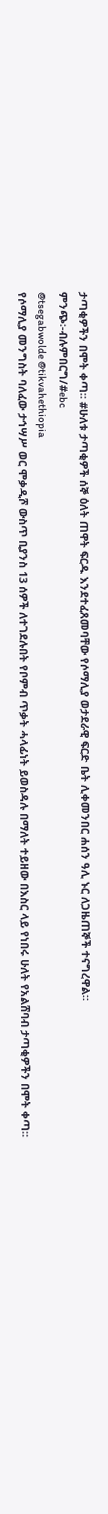ታጣቂዎችን በሞት ቀጣ። #ሁለቱ ታጣቂዎች ሰኞ ዕለት ጠዋት ፍርዱ እንደተፈጸመባቸው የሶማሊያ ወታደራዊ ፍርድ ቤት ሊቀመንበር ሐሰን ዓሊ ኑር ለጋዜጠኞች ተናግረዋል።
ምንጭ፡-ብሉምበርግ/#ebc
@tsegabwolde @tikvahethiopia
የሶማሊያ መንግስት ባለፈው ታኅሣሥ ወር ሞቃዲሾ ውስጥ ቢያንስ 13 ሰዎች ለተገደሉበት የቦምብ ጥቃት ሓላፊነት ይወስዳሉ በማለት ተይዘው በእስር ላይ የነበሩ ሁለት የአልሸባብ ታጣቂዎችን በሞት ቀጣ።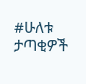#ሁለቱ ታጣቂዎች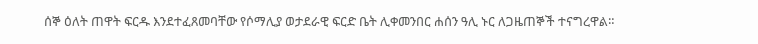ሰኞ ዕለት ጠዋት ፍርዱ እንደተፈጸመባቸው የሶማሊያ ወታደራዊ ፍርድ ቤት ሊቀመንበር ሐሰን ዓሊ ኑር ለጋዜጠኞች ተናግረዋል።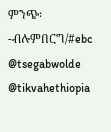ምንጭ፡-ብሉምበርግ/#ebc
@tsegabwolde @tikvahethiopia